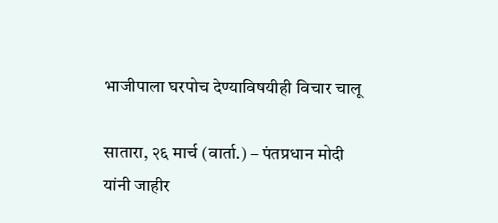भाजीपाला घरपोच देण्याविषयीही विचार चालू

सातारा, २६ मार्च (वार्ता.) – पंतप्रधान मोदी यांनी जाहीर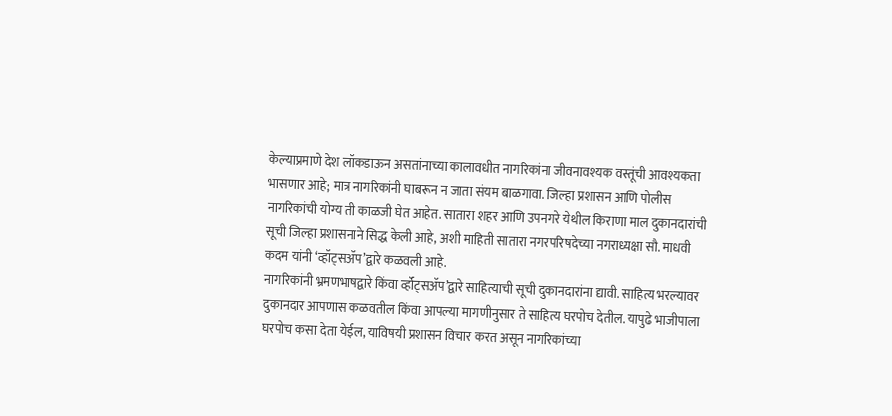केल्याप्रमाणे देश लॉकडाऊन असतांनाच्या कालावधीत नागरिकांना जीवनावश्यक वस्तूंची आवश्यकता भासणार आहे; मात्र नागरिकांनी घाबरून न जाता संयम बाळगावा. जिल्हा प्रशासन आणि पोलीस नागरिकांची योग्य ती काळजी घेत आहेत. सातारा शहर आणि उपनगरे येथील किराणा माल दुकानदारांची सूची जिल्हा प्रशासनाने सिद्ध केली आहे, अशी माहिती सातारा नगरपरिषदेच्या नगराध्यक्षा सौ. माधवी कदम यांनी ‘व्हॉट्सॲप’द्वारे कळवली आहे.
नागरिकांनी भ्रमणभाषद्वारे किंवा र्व्हॉट्सॲप’द्वारे साहित्याची सूची दुकानदारांना द्यावी. साहित्य भरल्यावर दुकानदार आपणास कळवतील किंवा आपल्या मागणीनुसार ते साहित्य घरपोच देतील. यापुढे भाजीपाला घरपोच कसा देता येईल, याविषयी प्रशासन विचार करत असून नागरिकांच्या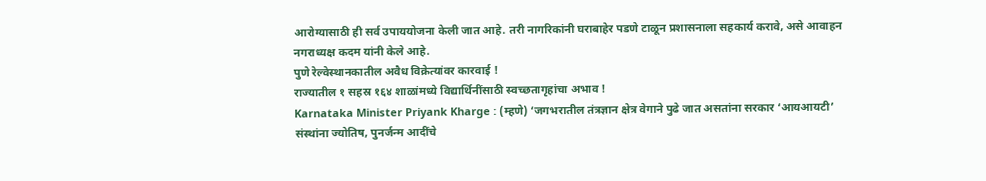आरोग्यासाठी ही सर्व उपाययोजना केली जात आहे. तरी नागरिकांनी घराबाहेर पडणे टाळून प्रशासनाला सहकार्य करावे, असे आवाहन नगराध्यक्ष कदम यांनी केले आहे.
पुणे रेल्वेस्थानकातील अवैध विक्रेत्यांवर कारवाई !
राज्यातील १ सहस्र १६४ शाळांमध्ये विद्यार्थिनींसाठी स्वच्छतागृहांचा अभाव !
Karnataka Minister Priyank Kharge : (म्हणे) ‘जगभरातील तंत्रज्ञान क्षेत्र वेगाने पुढे जात असतांना सरकार ‘आयआयटी’ संस्थांना ज्योतिष, पुनर्जन्म आदींचे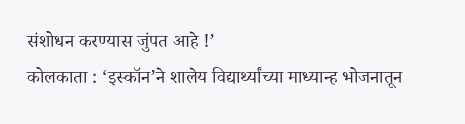संशोधन करण्यास जुंपत आहे !’
कोलकाता : ‘इस्कॉन’ने शालेय विद्यार्थ्यांच्या माध्यान्ह भोजनातून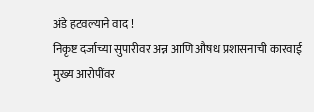अंडे हटवल्याने वाद !
निकृष्ट दर्जाच्या सुपारीवर अन्न आणि औषध प्रशासनाची कारवाई
मुख्य आरोपींवर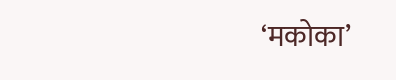‘मकोका’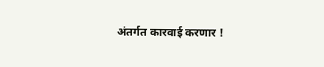अंतर्गत कारवाई करणार !